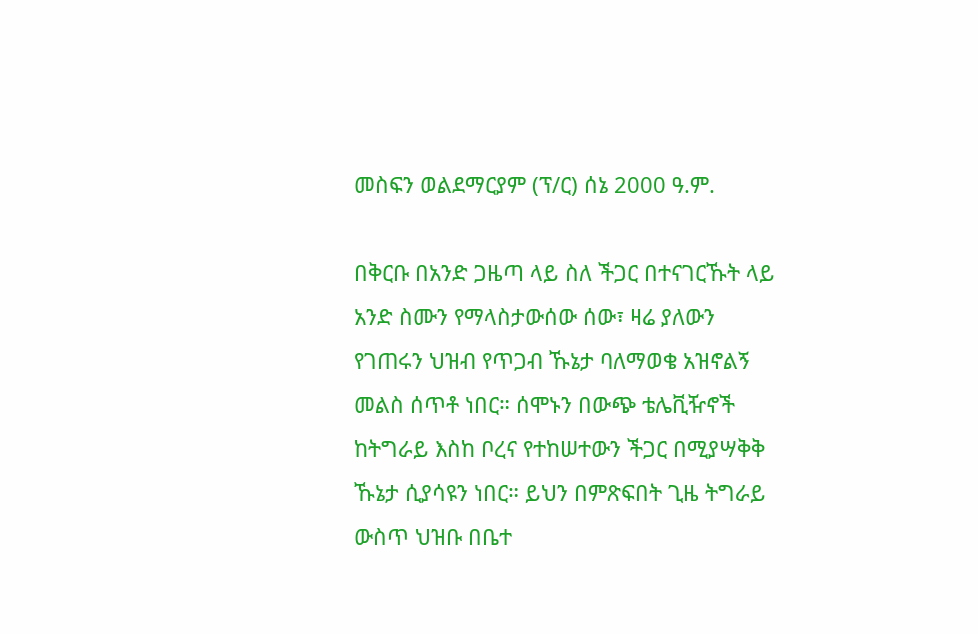መስፍን ወልደማርያም (ፕ/ር) ሰኔ 2000 ዓ.ም.

በቅርቡ በአንድ ጋዜጣ ላይ ስለ ችጋር በተናገርኹት ላይ አንድ ስሙን የማላስታውሰው ሰው፣ ዛሬ ያለውን የገጠሩን ህዝብ የጥጋብ ኹኔታ ባለማወቄ አዝኖልኝ መልስ ሰጥቶ ነበር። ሰሞኑን በውጭ ቴሌቪዥኖች ከትግራይ እስከ ቦረና የተከሠተውን ችጋር በሚያሣቅቅ ኹኔታ ሲያሳዩን ነበር። ይህን በምጽፍበት ጊዜ ትግራይ ውስጥ ህዝቡ በቤተ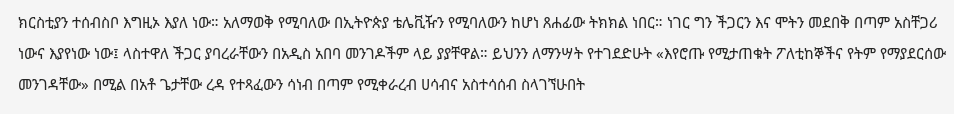ክርስቲያን ተሰብስቦ እግዚኦ እያለ ነው። አለማወቅ የሚባለው በኢትዮጵያ ቴሌቪዥን የሚባለውን ከሆነ ጸሐፊው ትክክል ነበር። ነገር ግን ችጋርን እና ሞትን መደበቅ በጣም አስቸጋሪ ነውና እያየነው ነው፤ ላስተዋለ ችጋር ያባረራቸውን በአዲስ አበባ መንገዶችም ላይ ያያቸዋል። ይህንን ለማንሣት የተገደድሁት «እየሮጡ የሚታጠቁት ፖለቲከኞችና የትም የማያደርሰው መንገዳቸው» በሚል በአቶ ጌታቸው ረዳ የተጻፈውን ሳነብ በጣም የሚቀራረብ ሀሳብና አስተሳሰብ ስላገኘሁበት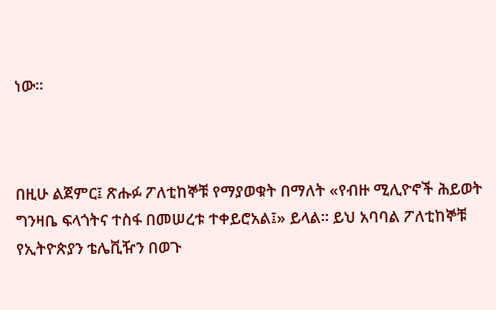ነው።



በዚሁ ልጀምር፤ ጽሑፉ ፖለቲከኞቹ የማያወቁት በማለት «የብዙ ሚሊዮኖች ሕይወት ግንዛቤ ፍላጎትና ተስፋ በመሠረቱ ተቀይሮአል፤» ይላል። ይህ አባባል ፖለቲከኞቹ የኢትዮጵያን ቴሌቪዥን በወጉ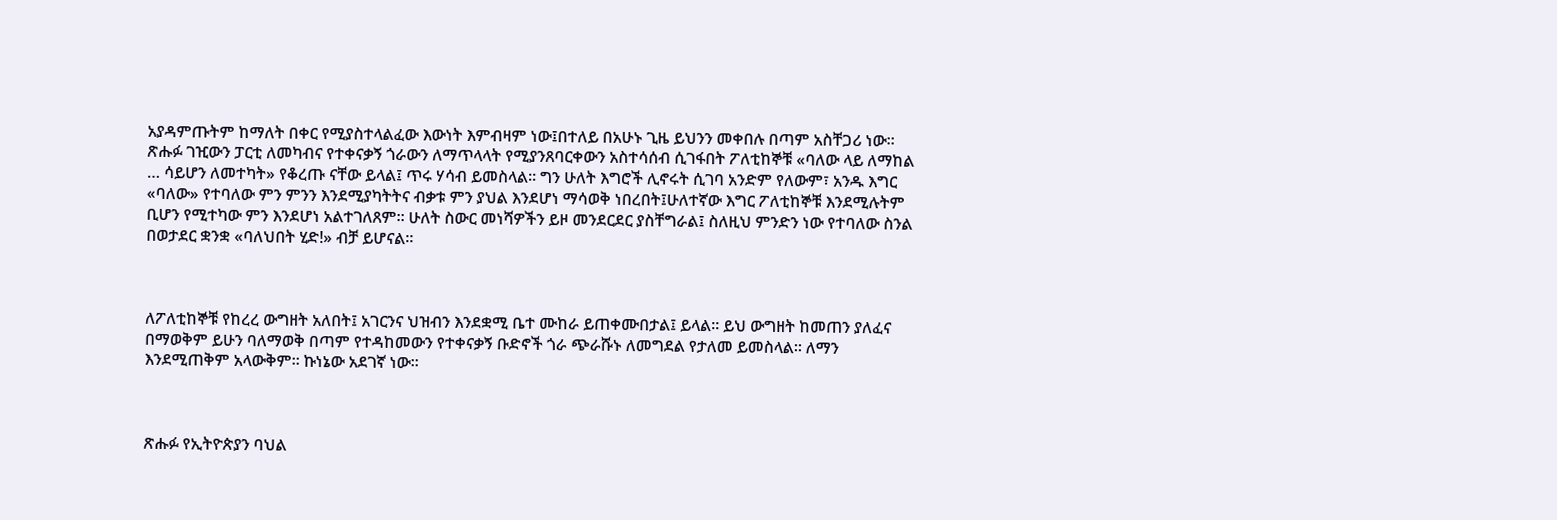አያዳምጡትም ከማለት በቀር የሚያስተላልፈው እውነት እምብዛም ነው፤በተለይ በአሁኑ ጊዜ ይህንን መቀበሉ በጣም አስቸጋሪ ነው። ጽሑፉ ገዢውን ፓርቲ ለመካብና የተቀናቃኝ ጎራውን ለማጥላላት የሚያንጸባርቀውን አስተሳሰብ ሲገፋበት ፖለቲከኞቹ «ባለው ላይ ለማከል … ሳይሆን ለመተካት» የቆረጡ ናቸው ይላል፤ ጥሩ ሃሳብ ይመስላል። ግን ሁለት እግሮች ሊኖሩት ሲገባ አንድም የለውም፣ አንዱ እግር «ባለው» የተባለው ምን ምንን እንደሚያካትትና ብቃቱ ምን ያህል እንደሆነ ማሳወቅ ነበረበት፤ሁለተኛው እግር ፖለቲከኞቹ እንደሚሉትም ቢሆን የሚተካው ምን እንደሆነ አልተገለጸም። ሁለት ስውር መነሻዎችን ይዞ መንደርደር ያስቸግራል፤ ስለዚህ ምንድን ነው የተባለው ስንል በወታደር ቋንቋ «ባለህበት ሂድ!» ብቻ ይሆናል።



ለፖለቲከኞቹ የከረረ ውግዘት አለበት፤ አገርንና ህዝብን እንደቋሚ ቤተ ሙከራ ይጠቀሙበታል፤ ይላል። ይህ ውግዘት ከመጠን ያለፈና በማወቅም ይሁን ባለማወቅ በጣም የተዳከመውን የተቀናቃኝ ቡድኖች ጎራ ጭራሹኑ ለመግደል የታለመ ይመስላል። ለማን እንደሚጠቅም አላውቅም። ኩነኔው አደገኛ ነው።



ጽሑፉ የኢትዮጵያን ባህል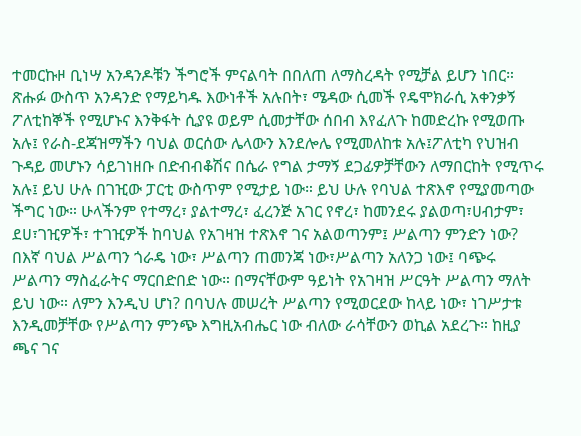ተመርኩዞ ቢነሣ አንዳንዶቹን ችግሮች ምናልባት በበለጠ ለማስረዳት የሚቻል ይሆን ነበር። ጽሑፉ ውስጥ አንዳንድ የማይካዱ እውነቶች አሉበት፣ ሜዳው ሲመች የዴሞክራሲ አቀንቃኝ ፖለቲከኞች የሚሆኑና እንቅፋት ሲያዩ ወይም ሲመታቸው ሰበብ እየፈለጉ ከመድረኩ የሚወጡ አሉ፤ የራስ-ደጃዝማችን ባህል ወርሰው ሌላውን እንደሎሌ የሚመለከቱ አሉ፤ፖለቲካ የህዝብ ጉዳይ መሆኑን ሳይገነዘቡ በድብብቆሽና በሴራ የግል ታማኝ ደጋፊዎቻቸውን ለማበርከት የሚጥሩ አሉ፤ ይህ ሁሉ በገዢው ፓርቲ ውስጥም የሚታይ ነው። ይህ ሁሉ የባህል ተጽእኖ የሚያመጣው ችግር ነው። ሁላችንም የተማረ፣ ያልተማረ፣ ፈረንጅ አገር የኖረ፣ ከመንደሩ ያልወጣ፣ሀብታም፣ ደሀ፣ገዢዎች፣ ተገዢዎች ከባህል የአገዛዝ ተጽእኖ ገና አልወጣንም፤ ሥልጣን ምንድን ነው? በእኛ ባህል ሥልጣን ጎራዴ ነው፣ ሥልጣን ጠመንጃ ነው፣ሥልጣን አለንጋ ነው፤ ባጭሩ ሥልጣን ማስፈራትና ማርበድበድ ነው። በማናቸውም ዓይነት የአገዛዝ ሥርዓት ሥልጣን ማለት ይህ ነው። ለምን እንዲህ ሆነ? በባህሉ መሠረት ሥልጣን የሚወርደው ከላይ ነው፣ ነገሥታቱ እንዲመቻቸው የሥልጣን ምንጭ እግዚአብሔር ነው ብለው ራሳቸውን ወኪል አደረጉ። ከዚያ ጫና ገና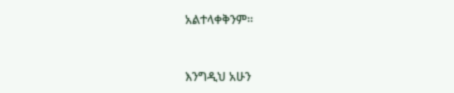አልተላቀቅንም።



እንግዲህ አሁን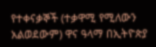የተቀናቃኞች (ተቃዋሚ የሚለውን አልወደውም) ዋና ዓላማ በኢትዮጵያ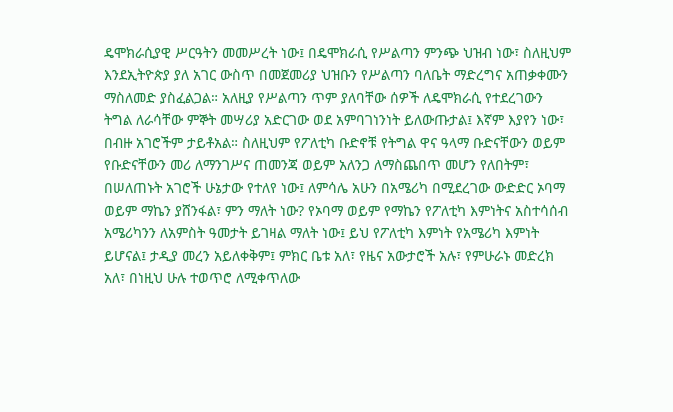ዴሞክራሲያዊ ሥርዓትን መመሥረት ነው፤ በዴሞክራሲ የሥልጣን ምንጭ ህዝብ ነው፣ ስለዚህም እንደኢትዮጵያ ያለ አገር ውስጥ በመጀመሪያ ህዝቡን የሥልጣን ባለቤት ማድረግና አጠቃቀሙን ማስለመድ ያስፈልጋል። አለዚያ የሥልጣን ጥም ያለባቸው ሰዎች ለዴሞክራሲ የተደረገውን ትግል ለራሳቸው ምኞት መሣሪያ አድርገው ወደ አምባገነንነት ይለውጡታል፤ እኛም እያየን ነው፣ በብዙ አገሮችም ታይቶአል። ስለዚህም የፖለቲካ ቡድኖቹ የትግል ዋና ዓላማ ቡድናቸውን ወይም የቡድናቸውን መሪ ለማንገሥና ጠመንጃ ወይም አለንጋ ለማስጨበጥ መሆን የለበትም፣ በሠለጠኑት አገሮች ሁኔታው የተለየ ነው፤ ለምሳሌ አሁን በአሜሪካ በሚደረገው ውድድር ኦባማ ወይም ማኬን ያሸንፋል፣ ምን ማለት ነው? የኦባማ ወይም የማኬን የፖለቲካ እምነትና አስተሳሰብ አሜሪካንን ለአምስት ዓመታት ይገዛል ማለት ነው፤ ይህ የፖለቲካ እምነት የአሜሪካ እምነት ይሆናል፤ ታዲያ መረን አይለቀቅም፤ ምክር ቤቱ አለ፣ የዜና አውታሮች አሉ፣ የምሁራኑ መድረክ አለ፣ በነዚህ ሁሉ ተወጥሮ ለሚቀጥለው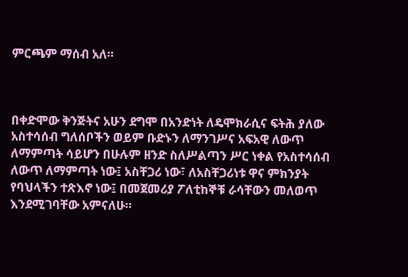ምርጫም ማሰብ አለ።



በቀድሞው ቅንጅትና አሁን ደግሞ በአንድነት ለዴሞክራሲና ፍትሕ ያለው አስተሳሰብ ግለሰቦችን ወይም ቡድኑን ለማንገሥና አፍአዊ ለውጥ ለማምጣት ሳይሆን በሁሉም ዘንድ ስለሥልጣን ሥር ነቀል የአስተሳሰብ ለውጥ ለማምጣት ነው፤ አስቸጋሪ ነው፣ ለአስቸጋሪነቱ ዋና ምክንያት የባህላችን ተጽእኖ ነው፤ በመጀመሪያ ፖለቲከኞቹ ራሳቸውን መለወጥ እንደሚገባቸው አምናለሁ።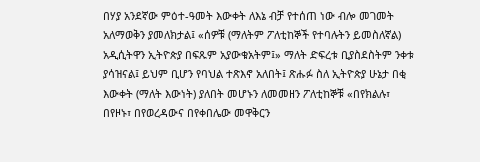በሃያ አንደኛው ምዕተ-ዓመት እውቀት ለእኔ ብቻ የተሰጠ ነው ብሎ መገመት አለማወቅን ያመለክታል፤ «ሰዎቹ (ማለትም ፖለቲከኞች የተባሉትን ይመስለኛል) አዲሲትዋን ኢትዮጵያ በፍጹም አያውቁአትም፤» ማለት ድፍረቱ ቢያስደስትም ንቀቱ ያሳዝናል፤ ይህም ቢሆን የባህል ተጽእኖ አለበት፤ ጽሑፉ ስለ ኢትዮጵያ ሁኔታ በቂ እውቀት (ማለት እውነት) ያለበት መሆኑን ለመመዘን ፖለቲከኞቹ «በየክልሉ፣ በየዞኑ፣ በየወረዳውና በየቀበሌው መዋቅርን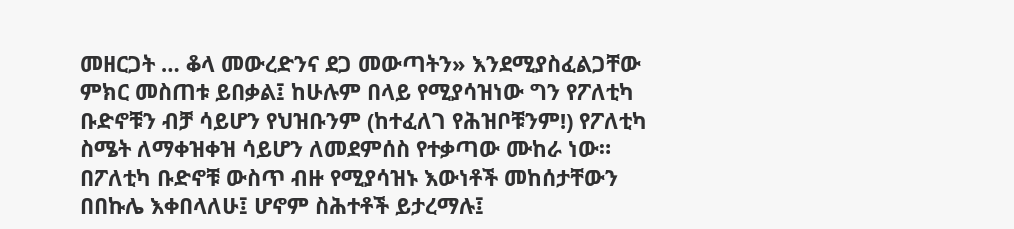መዘርጋት … ቆላ መውረድንና ደጋ መውጣትን» እንደሚያስፈልጋቸው ምክር መስጠቱ ይበቃል፤ ከሁሉም በላይ የሚያሳዝነው ግን የፖለቲካ ቡድኖቹን ብቻ ሳይሆን የህዝቡንም (ከተፈለገ የሕዝቦቹንም!) የፖለቲካ ስሜት ለማቀዝቀዝ ሳይሆን ለመደምሰስ የተቃጣው ሙከራ ነው። በፖለቲካ ቡድኖቹ ውስጥ ብዙ የሚያሳዝኑ እውነቶች መከሰታቸውን በበኩሌ እቀበላለሁ፤ ሆኖም ስሕተቶች ይታረማሉ፤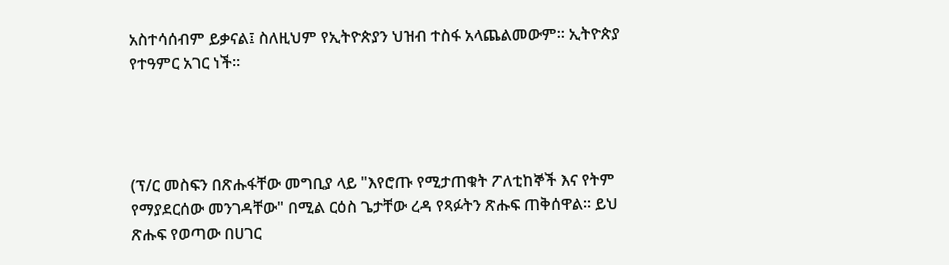አስተሳሰብም ይቃናል፤ ስለዚህም የኢትዮጵያን ህዝብ ተስፋ አላጨልመውም። ኢትዮጵያ የተዓምር አገር ነች።




(ፕ/ር መስፍን በጽሑፋቸው መግቢያ ላይ "እየሮጡ የሚታጠቁት ፖለቲከኞች እና የትም የማያደርሰው መንገዳቸው" በሚል ርዕስ ጌታቸው ረዳ የጻፉትን ጽሑፍ ጠቅሰዋል። ይህ ጽሑፍ የወጣው በሀገር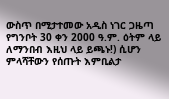ውስጥ በሚታተመው አዲስ ነገር ጋዜጣ የግንቦት 30 ቀን 2000 ዓ.ም. ዕትም ላይ ለማንበብ እዚህ ላይ ይጫኑ!) ሲሆን ምላሻቸውን የሰጡት እምቢልታ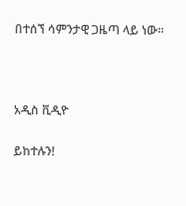በተሰኘ ሳምንታዊ ጋዜጣ ላይ ነው።



አዲስ ቪዲዮ

ይከተሉን!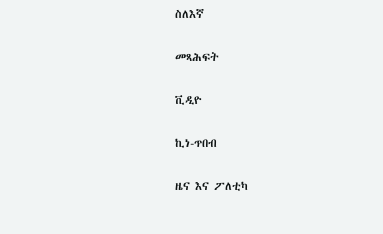ስለእኛ

መጻሕፍት

ቪዲዮ

ኪነ-ጥበብ

ዜና እና ፖለቲካ